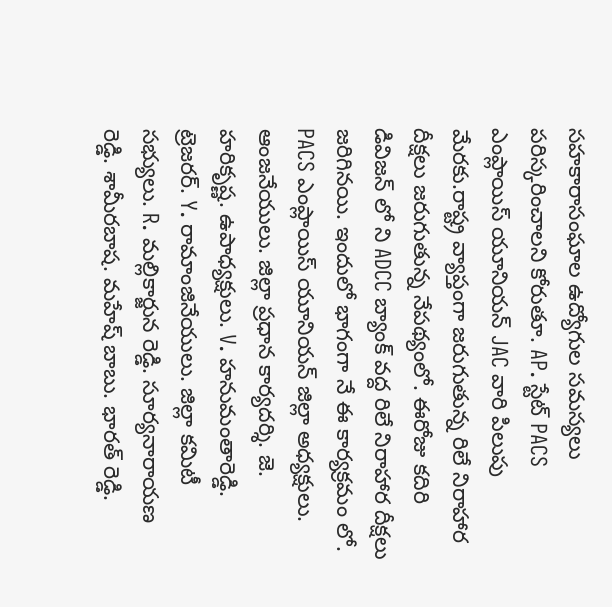సహకారాసంఘాల ఉద్యోగుల సమస్యలు పరిస్కరించాలని కోరుతూ. AP. స్టేట్ PACS ఎంప్లాయిస్ యూనియన్ JAC వారి పిలుపు మేరకు.రాష్ట్ర వ్యాప్తంగా జరుగుతున్న రిలే నిరాహార దీక్షలు జరుగుతున్న నేపథ్యంలో. ఈరోజు కదిరి డివిజన్ లో ని ADCC బ్యాంక్ వద్ద రిలే నిరాహార దీక్షలు జరిగినయి. ఇందులో భాగంగా నే ఈ కార్యక్రమం లో. PACS ఎంప్లాయిస్ యూనియన్ జిల్లా అధ్యక్షులు. ఆంజనేయులు. జిల్లా ప్రధాన కార్యదర్శి. జె. హరికృష్ణ. ఉపాధ్యక్షులు. V. హనుమంతారెడ్డి. ట్రెజరర్. Y. రామాంజినేయులు. జిల్లా కమిటీ సభ్యులు. R. మల్లికార్జున రెడ్డి. సూర్యనారాయణ రెడ్డి. శామీరబాష. మహేష్ బాబు. భారత్ రెడ్డి.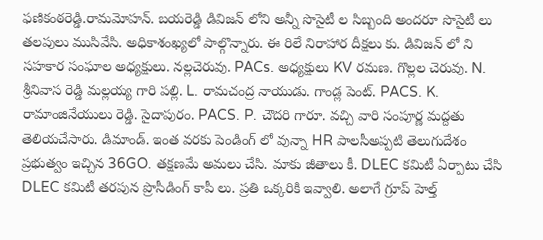ఫణికంఠరెడ్డి.రామమోహన్. బయరెడ్డి డివిజన్ లోని అన్నీ సొసైటీ ల సిబ్బంది అందరూ సొసైటీ లు తలపులు ముసివేసి. అధికాశంఖ్యలో పాల్గొన్నారు. ఈ రిలే నిరాహార దీక్షలు కు. డివిజన్ లో ని సహకార సంఘాల అధ్యక్షులు. నల్లచెరువు. PACs. అధ్యక్షులు KV రమణ. గొల్లల చెరువు. N. శ్రీనివాస రెడ్డి మల్లయ్య గారి పల్లి. L. రామచంద్ర నాయుడు. గాండ్ల పెంట్. PACS. K. రామాంజినేయులు రెడ్డి. సైదాపురం. PACS. P. చౌదరి గారూ. వచ్చి వారి సంపూర్ణ మద్దతు తెలియచేసారు. డిమాండ్. ఇంత వరకు పెండింగ్ లో వున్నా HR పాలసీఅప్పటి తెలుగుదేశం ప్రభుత్వం ఇచ్చిన 36GO. తక్షణమే అమలు చేసి. మాకు జీతాలు కీ. DLEC కమిటీ ఏర్పాటు చేసి DLEC కమిటీ తరపున ప్రొసీడింగ్ కాపీ లు. ప్రతి ఒక్కరికి ఇవ్వాలి. అలాగే గ్రూప్ హెల్త్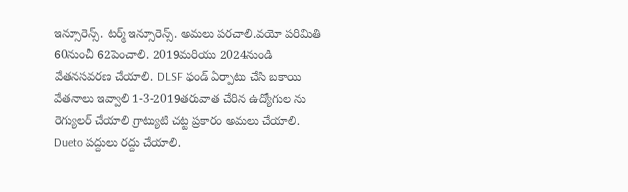ఇన్సూరెన్స్. టర్మ్ ఇన్సూరెన్స్. అమలు పరచాలి.వయో పరిమితి 60నుంచీ 62పెంచాలి. 2019మరియు 2024నుండి వేతనసవరణ చేయాలి. DLSF ఫండ్ ఏర్పాటు చేసి బకాయి వేతనాలు ఇవ్వాలి 1-3-2019తరువాత చేరిన ఉద్యోగుల ను రెగ్యులర్ చేయాలి గ్రాట్యుటి చట్ట ప్రకారం అమలు చేయాలి. Dueto పద్దులు రద్దు చేయాలి.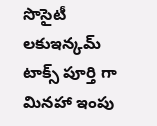సొసైటీ లకుఇన్కమ్ టాక్స్ పూర్తి గా మినహా ఇంపు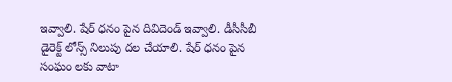ఇవ్వాలి. షేర్ ధనం పైన దివిదెండ్ ఇవ్వాలి. డీసీసీబీ డైరెక్ట్ లోన్స్ నిలుపు దల చేయాలి. షేర్ ధనం పైన సంఘం లకు వాటా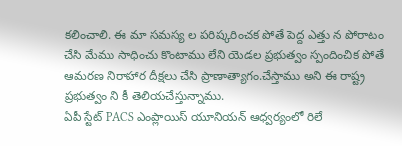కలించాలి. ఈ మా సమస్య ల పరిష్కరించక పోతే పెద్ద ఎత్తు న పోరాటం చేసి మేము సాధించు కొంటాము లేని యెడల ప్రభుత్వం స్పందించిక పోతే ఆమరణ నిరాహార దీక్షలు చేసి ప్రాణాత్యాగం.చేస్తాము అని ఈ రాష్ట్ర ప్రభుత్వం ని కీ తెలియచేస్తున్నాము.
ఏపీ స్టేట్ PACS ఎంప్లాయిస్ యూనియన్ ఆధ్వర్యంలో రిలే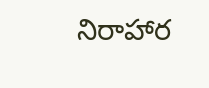నిరాహార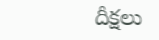దీక్షలు